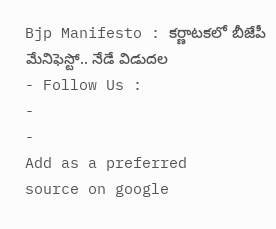Bjp Manifesto : కర్ణాటకలో బీజేపీ మేనిఫెస్టో.. నేడే విడుదల
- Follow Us :
-
-
Add as a preferred
source on google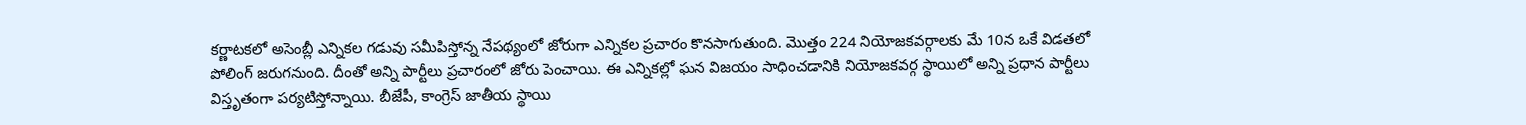కర్ణాటకలో అసెంబ్లీ ఎన్నికల గడువు సమీపిస్తోన్న నేపథ్యంలో జోరుగా ఎన్నికల ప్రచారం కొనసాగుతుంది. మొత్తం 224 నియోజకవర్గాలకు మే 10న ఒకే విడతలో పోలింగ్ జరుగనుంది. దీంతో అన్ని పార్టీలు ప్రచారంలో జోరు పెంచాయి. ఈ ఎన్నికల్లో ఘన విజయం సాధించడానికి నియోజకవర్గ స్థాయిలో అన్ని ప్రధాన పార్టీలు విస్తృతంగా పర్యటిస్తోన్నాయి. బీజేపీ, కాంగ్రెస్ జాతీయ స్థాయి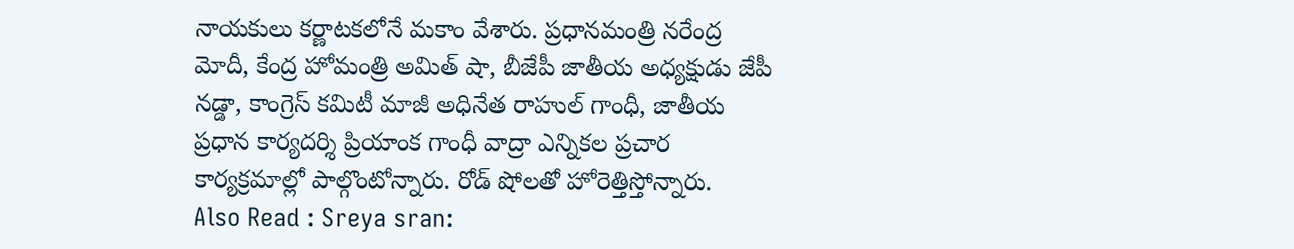నాయకులు కర్ణాటకలోనే మకాం వేశారు. ప్రధానమంత్రి నరేంద్ర మోదీ, కేంద్ర హోమంత్రి అమిత్ షా, బీజేపీ జాతీయ అధ్యక్షుడు జేపీ నడ్డా, కాంగ్రెస్ కమిటీ మాజీ అధినేత రాహుల్ గాంధీ, జాతీయ ప్రధాన కార్యదర్శి ప్రియాంక గాంధీ వాద్రా ఎన్నికల ప్రచార కార్యక్రమాల్లో పాల్గొంటోన్నారు. రోడ్ షోలతో హోరెత్తిస్తోన్నారు.
Also Read : Sreya sran: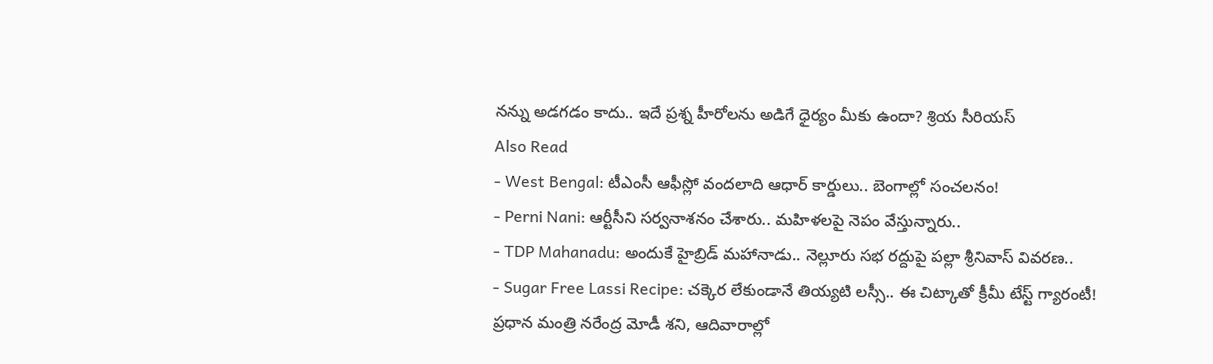నన్ను అడగడం కాదు.. ఇదే ప్రశ్న హీరోలను అడిగే ధైర్యం మీకు ఉందా? శ్రియ సీరియస్
Also Read
- West Bengal: టీఎంసీ ఆఫీస్లో వందలాది ఆధార్ కార్డులు.. బెంగాల్లో సంచలనం!
- Perni Nani: ఆర్టీసీని సర్వనాశనం చేశారు.. మహిళలపై నెపం వేస్తున్నారు..
- TDP Mahanadu: అందుకే హైబ్రిడ్ మహానాడు.. నెల్లూరు సభ రద్దుపై పల్లా శ్రీనివాస్ వివరణ..
- Sugar Free Lassi Recipe: చక్కెర లేకుండానే తియ్యటి లస్సీ.. ఈ చిట్కాతో క్రీమీ టేస్ట్ గ్యారంటీ!
ప్రధాన మంత్రి నరేంద్ర మోడీ శని, ఆదివారాల్లో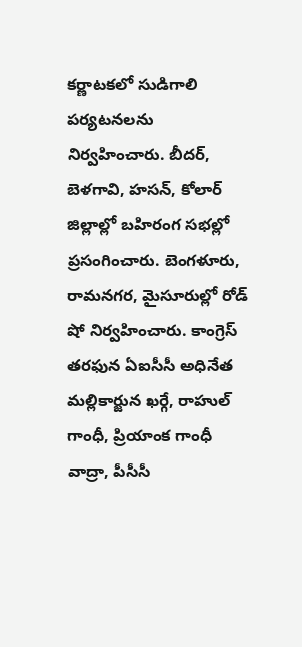కర్ణాటకలో సుడిగాలి పర్యటనలను నిర్వహించారు. బీదర్, బెళగావి, హసన్, కోలార్ జిల్లాల్లో బహిరంగ సభల్లో ప్రసంగించారు. బెంగళూరు, రామనగర, మైసూరుల్లో రోడ్ షో నిర్వహించారు. కాంగ్రెస్ తరఫున ఏఐసీసీ అధినేత మల్లికార్జున ఖర్గే, రాహుల్ గాంధీ, ప్రియాంక గాంధీ వాద్రా, పీసీసీ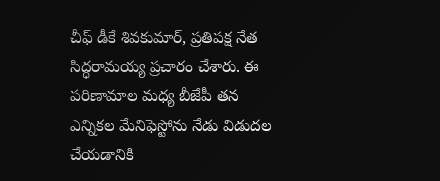చీఫ్ డీకే శివకుమార్, ప్రతిపక్ష నేత సిద్ధరామయ్య ప్రచారం చేశారు. ఈ పరిణామాల మధ్య బీజేపీ తన ఎన్నికల మేనిఫెస్టోను నేడు విడుదల చేయడానికి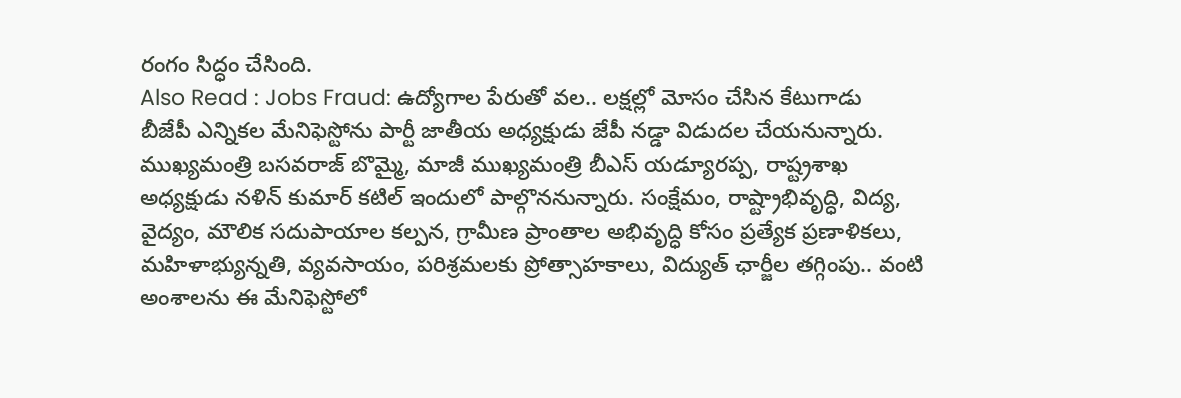రంగం సిద్ధం చేసింది.
Also Read : Jobs Fraud: ఉద్యోగాల పేరుతో వల.. లక్షల్లో మోసం చేసిన కేటుగాడు
బీజేపీ ఎన్నికల మేనిఫెస్టోను పార్టీ జాతీయ అధ్యక్షుడు జేపీ నడ్డా విడుదల చేయనున్నారు. ముఖ్యమంత్రి బసవరాజ్ బొమ్మై, మాజీ ముఖ్యమంత్రి బీఎస్ యడ్యూరప్ప, రాష్ట్రశాఖ అధ్యక్షుడు నళిన్ కుమార్ కటిల్ ఇందులో పాల్గొననున్నారు. సంక్షేమం, రాష్ట్రాభివృద్ధి, విద్య, వైద్యం, మౌలిక సదుపాయాల కల్పన, గ్రామీణ ప్రాంతాల అభివృద్ధి కోసం ప్రత్యేక ప్రణాళికలు, మహిళాభ్యున్నతి, వ్యవసాయం, పరిశ్రమలకు ప్రోత్సాహకాలు, విద్యుత్ ఛార్జీల తగ్గింపు.. వంటి అంశాలను ఈ మేనిఫెస్టోలో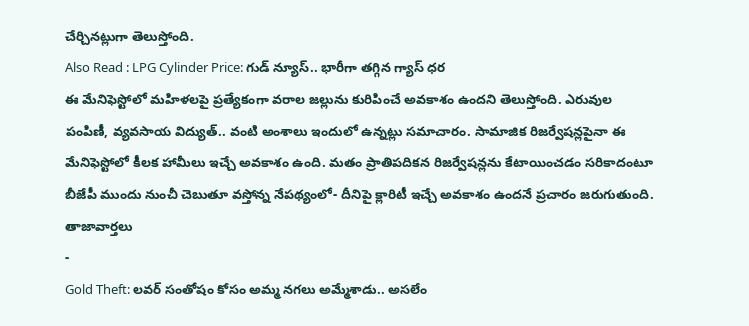చేర్చినట్లుగా తెలుస్తోంది.
Also Read : LPG Cylinder Price: గుడ్ న్యూస్.. భారీగా తగ్గిన గ్యాస్ ధర
ఈ మేనిఫెస్టోలో మహిళలపై ప్రత్యేకంగా వరాల జల్లును కురిపించే అవకాశం ఉందని తెలుస్తోంది. ఎరువుల పంపిణీ, వ్యవసాయ విద్యుత్.. వంటి అంశాలు ఇందులో ఉన్నట్లు సమాచారం. సామాజిక రిజర్వేషన్లపైనా ఈ మేనిఫెస్టోలో కీలక హామీలు ఇచ్చే అవకాశం ఉంది. మతం ప్రాతిపదికన రిజర్వేషన్లను కేటాయించడం సరికాదంటూ బీజేపీ ముందు నుంచీ చెబుతూ వస్తోన్న నేపథ్యంలో- దీనిపై క్లారిటీ ఇచ్చే అవకాశం ఉందనే ప్రచారం జరుగుతుంది.
తాజావార్తలు
-
Gold Theft: లవర్ సంతోషం కోసం అమ్మ నగలు అమ్మేశాడు.. అసలేం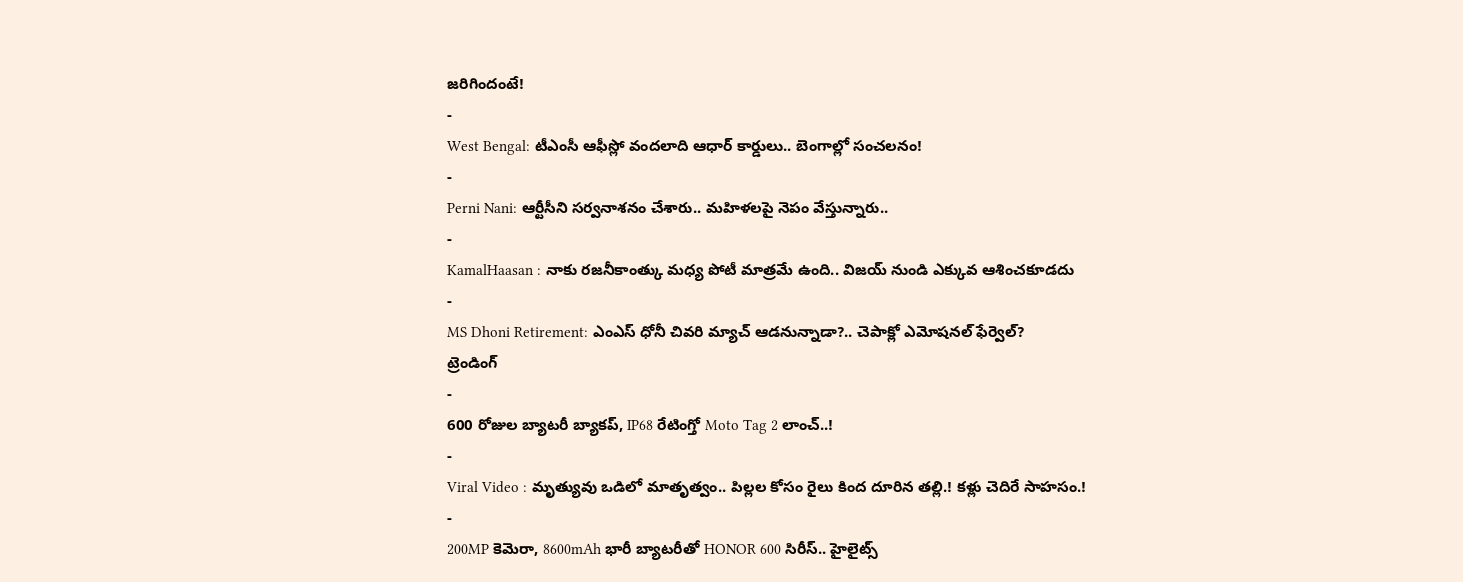జరిగిందంటే!
-
West Bengal: టీఎంసీ ఆఫీస్లో వందలాది ఆధార్ కార్డులు.. బెంగాల్లో సంచలనం!
-
Perni Nani: ఆర్టీసీని సర్వనాశనం చేశారు.. మహిళలపై నెపం వేస్తున్నారు..
-
KamalHaasan : నాకు రజనీకాంత్కు మధ్య పోటీ మాత్రమే ఉంది.. విజయ్ నుండి ఎక్కువ ఆశించకూడదు
-
MS Dhoni Retirement: ఎంఎస్ ధోనీ చివరి మ్యాచ్ ఆడనున్నాడా?.. చెపాక్లో ఎమోషనల్ ఫేర్వెల్?
ట్రెండింగ్
-
600 రోజుల బ్యాటరీ బ్యాకప్, IP68 రేటింగ్తో Moto Tag 2 లాంచ్..!
-
Viral Video : మృత్యువు ఒడిలో మాతృత్వం.. పిల్లల కోసం రైలు కింద దూరిన తల్లి.! కళ్లు చెదిరే సాహసం.!
-
200MP కెమెరా, 8600mAh భారీ బ్యాటరీతో HONOR 600 సిరీస్.. హైలైట్స్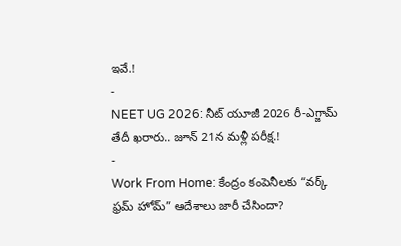ఇవే.!
-
NEET UG 2026: నీట్ యూజీ 2026 రీ-ఎగ్జామ్ తేదీ ఖరారు.. జూన్ 21న మళ్లీ పరీక్ష.!
-
Work From Home: కేంద్రం కంపెనీలకు “వర్క్ ఫ్రమ్ హోమ్” ఆదేశాలు జారీ చేసిందా?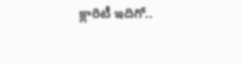క్లారిటీ ఇదిగో..